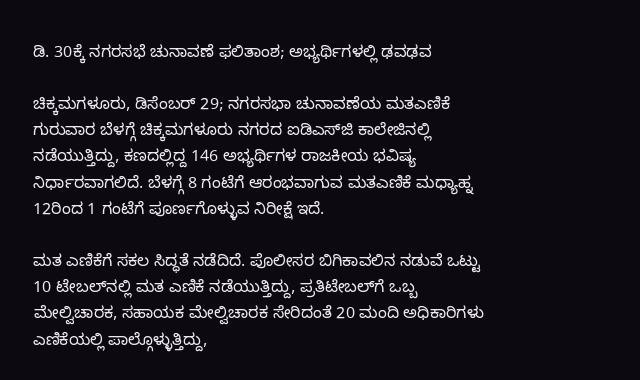ಡಿ. 30ಕ್ಕೆ ನಗರಸಭೆ ಚುನಾವಣೆ ಫಲಿತಾಂಶ; ಅಭ್ಯರ್ಥಿಗಳಲ್ಲಿ ಢವಢವ

ಚಿಕ್ಕಮಗಳೂರು, ಡಿಸೆಂಬರ್ 29; ನಗರಸಭಾ ಚುನಾವಣೆಯ ಮತಎಣಿಕೆ ಗುರುವಾರ ಬೆಳಗ್ಗೆ ಚಿಕ್ಕಮಗಳೂರು ನಗರದ ಐಡಿಎಸ್‍ಜಿ ಕಾಲೇಜಿನಲ್ಲಿ ನಡೆಯುತ್ತಿದ್ದು, ಕಣದಲ್ಲಿದ್ದ 146 ಅಭ್ಯರ್ಥಿಗಳ ರಾಜಕೀಯ ಭವಿಷ್ಯ ನಿರ್ಧಾರವಾಗಲಿದೆ. ಬೆಳಗ್ಗೆ 8 ಗಂಟೆಗೆ ಆರಂಭವಾಗುವ ಮತಎಣಿಕೆ ಮಧ್ಯಾಹ್ನ 12ರಿಂದ 1 ಗಂಟೆಗೆ ಪೂರ್ಣಗೊಳ್ಳುವ ನಿರೀಕ್ಷೆ ಇದೆ.

ಮತ ಎಣಿಕೆಗೆ ಸಕಲ ಸಿದ್ಧತೆ ನಡೆದಿದೆ. ಪೊಲೀಸರ ಬಿಗಿಕಾವಲಿನ ನಡುವೆ ಒಟ್ಟು 10 ಟೇಬಲ್‍ನಲ್ಲಿ ಮತ ಎಣಿಕೆ ನಡೆಯುತ್ತಿದ್ದು, ಪ್ರತಿಟೇಬಲ್‍ಗೆ ಒಬ್ಬ ಮೇಲ್ವಿಚಾರಕ, ಸಹಾಯಕ ಮೇಲ್ವಿಚಾರಕ ಸೇರಿದಂತೆ 20 ಮಂದಿ ಅಧಿಕಾರಿಗಳು ಎಣಿಕೆಯಲ್ಲಿ ಪಾಲ್ಗೊಳ್ಳುತ್ತಿದ್ದು,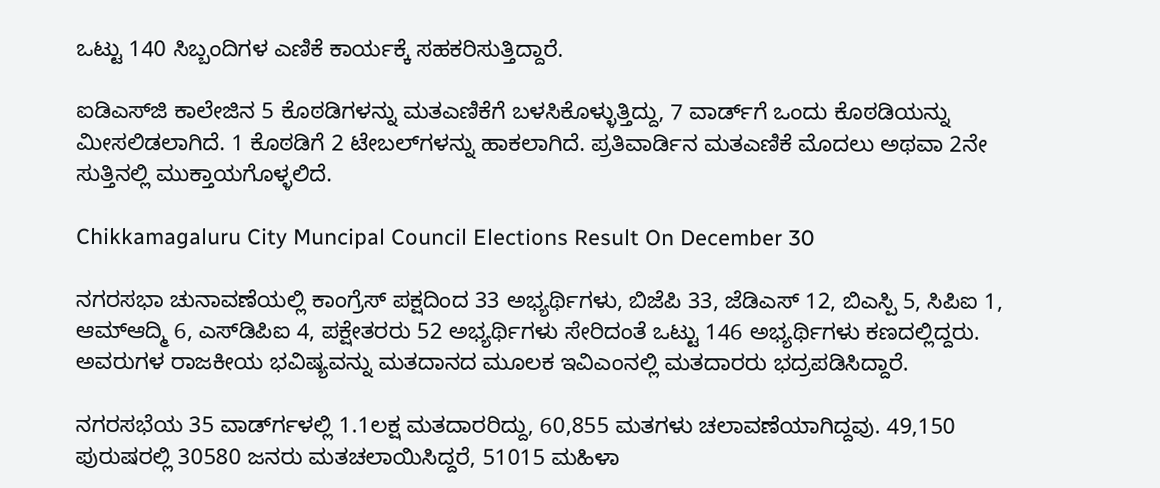ಒಟ್ಟು 140 ಸಿಬ್ಬಂದಿಗಳ ಎಣಿಕೆ ಕಾರ್ಯಕ್ಕೆ ಸಹಕರಿಸುತ್ತಿದ್ದಾರೆ.

ಐಡಿಎಸ್‍ಜಿ ಕಾಲೇಜಿನ 5 ಕೊಠಡಿಗಳನ್ನು ಮತಎಣಿಕೆಗೆ ಬಳಸಿಕೊಳ್ಳುತ್ತಿದ್ದು, 7 ವಾರ್ಡ್‌ಗೆ ಒಂದು ಕೊಠಡಿಯನ್ನು ಮೀಸಲಿಡಲಾಗಿದೆ. 1 ಕೊಠಡಿಗೆ 2 ಟೇಬಲ್‍ಗಳನ್ನು ಹಾಕಲಾಗಿದೆ. ಪ್ರತಿವಾರ್ಡಿನ ಮತಎಣಿಕೆ ಮೊದಲು ಅಥವಾ 2ನೇ ಸುತ್ತಿನಲ್ಲಿ ಮುಕ್ತಾಯಗೊಳ್ಳಲಿದೆ.

Chikkamagaluru City Muncipal Council Elections Result On December 30

ನಗರಸಭಾ ಚುನಾವಣೆಯಲ್ಲಿ ಕಾಂಗ್ರೆಸ್ ಪಕ್ಷದಿಂದ 33 ಅಭ್ಯರ್ಥಿಗಳು, ಬಿಜೆಪಿ 33, ಜೆಡಿಎಸ್ 12, ಬಿಎಸ್ಪಿ 5, ಸಿಪಿಐ 1, ಆಮ್‍ಆದ್ಮಿ 6, ಎಸ್‍ಡಿಪಿಐ 4, ಪಕ್ಷೇತರರು 52 ಅಭ್ಯರ್ಥಿಗಳು ಸೇರಿದಂತೆ ಒಟ್ಟು 146 ಅಭ್ಯರ್ಥಿಗಳು ಕಣದಲ್ಲಿದ್ದರು. ಅವರುಗಳ ರಾಜಕೀಯ ಭವಿಷ್ಯವನ್ನು ಮತದಾನದ ಮೂಲಕ ಇವಿಎಂನಲ್ಲಿ ಮತದಾರರು ಭದ್ರಪಡಿಸಿದ್ದಾರೆ.

ನಗರಸಭೆಯ 35 ವಾರ್ಡ್‍ಗಳಲ್ಲಿ 1.1ಲಕ್ಷ ಮತದಾರರಿದ್ದು, 60,855 ಮತಗಳು ಚಲಾವಣೆಯಾಗಿದ್ದವು. 49,150 ಪುರುಷರಲ್ಲಿ 30580 ಜನರು ಮತಚಲಾಯಿಸಿದ್ದರೆ, 51015 ಮಹಿಳಾ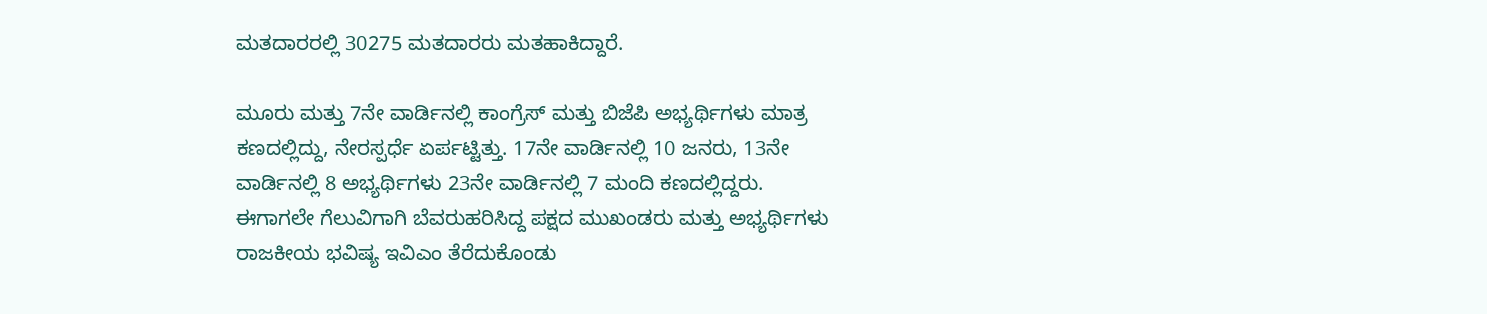ಮತದಾರರಲ್ಲಿ 30275 ಮತದಾರರು ಮತಹಾಕಿದ್ದಾರೆ.

ಮೂರು ಮತ್ತು 7ನೇ ವಾರ್ಡಿನಲ್ಲಿ ಕಾಂಗ್ರೆಸ್ ಮತ್ತು ಬಿಜೆಪಿ ಅಭ್ಯರ್ಥಿಗಳು ಮಾತ್ರ ಕಣದಲ್ಲಿದ್ದು, ನೇರಸ್ಪರ್ಧೆ ಏರ್ಪಟ್ಟಿತ್ತು. 17ನೇ ವಾರ್ಡಿನಲ್ಲಿ 10 ಜನರು, 13ನೇ ವಾರ್ಡಿನಲ್ಲಿ 8 ಅಭ್ಯರ್ಥಿಗಳು 23ನೇ ವಾರ್ಡಿನಲ್ಲಿ 7 ಮಂದಿ ಕಣದಲ್ಲಿದ್ದರು. ಈಗಾಗಲೇ ಗೆಲುವಿಗಾಗಿ ಬೆವರುಹರಿಸಿದ್ದ ಪಕ್ಷದ ಮುಖಂಡರು ಮತ್ತು ಅಭ್ಯರ್ಥಿಗಳು ರಾಜಕೀಯ ಭವಿಷ್ಯ ಇವಿಎಂ ತೆರೆದುಕೊಂಡು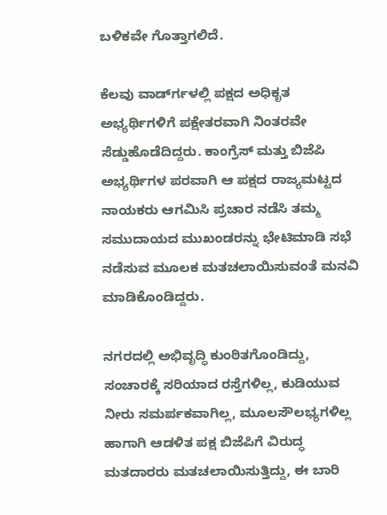ಬಳಿಕವೇ ಗೊತ್ತಾಗಲಿದೆ.

ಕೆಲವು ವಾರ್ಡ್‍ಗಳಲ್ಲಿ ಪಕ್ಷದ ಅಧಿಕೃತ ಅಭ್ಯರ್ಥಿಗಳಿಗೆ ಪಕ್ಷೇತರವಾಗಿ ನಿಂತರವೇ ಸೆಡ್ಡುಹೊಡೆದಿದ್ದರು. ಕಾಂಗ್ರೆಸ್ ಮತ್ತು ಬಿಜೆಪಿ ಅಭ್ಯರ್ಥಿಗಳ ಪರವಾಗಿ ಆ ಪಕ್ಷದ ರಾಜ್ಯಮಟ್ಟದ ನಾಯಕರು ಆಗಮಿಸಿ ಪ್ರಚಾರ ನಡೆಸಿ ತಮ್ಮ ಸಮುದಾಯದ ಮುಖಂಡರನ್ನು ಭೇಟಿಮಾಡಿ ಸಭೆ ನಡೆಸುವ ಮೂಲಕ ಮತಚಲಾಯಿಸುವಂತೆ ಮನವಿ ಮಾಡಿಕೊಂಡಿದ್ದರು.

ನಗರದಲ್ಲಿ ಅಭಿವೃದ್ಧಿ ಕುಂಠಿತಗೊಂಡಿದ್ದು, ಸಂಚಾರಕ್ಕೆ ಸರಿಯಾದ ರಸ್ತೆಗಳಿಲ್ಲ, ಕುಡಿಯುವ ನೀರು ಸಮರ್ಪಕವಾಗಿಲ್ಲ, ಮೂಲಸೌಲಭ್ಯಗಳಿಲ್ಲ ಹಾಗಾಗಿ ಆಡಳಿತ ಪಕ್ಷ ಬಿಜೆಪಿಗೆ ವಿರುದ್ಧ ಮತದಾರರು ಮತಚಲಾಯಿಸುತ್ತಿದ್ದು, ಈ ಬಾರಿ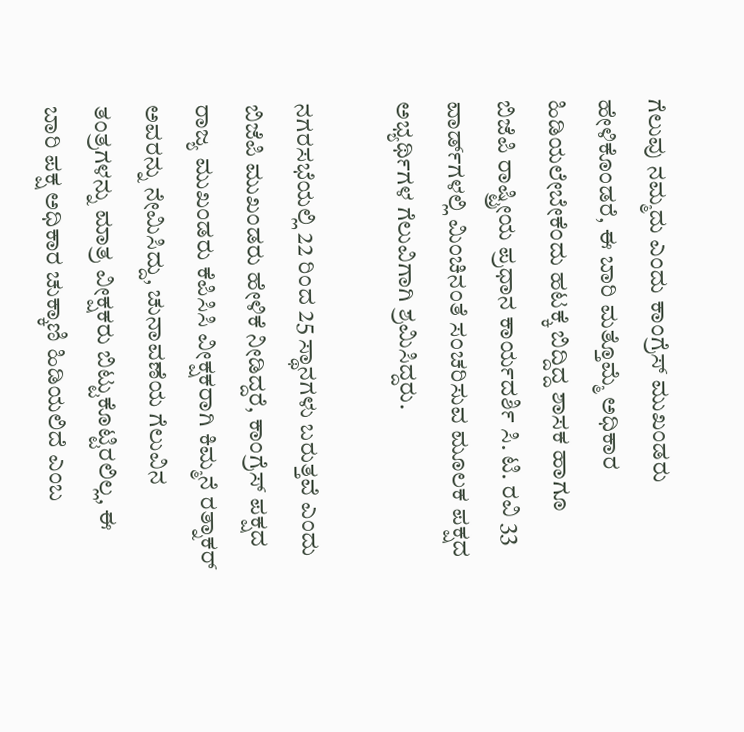ಗೆಲುವು ನಮ್ಮದು ಎಂದು ಕಾಂಗ್ರೆಸ್ ಮುಖಂಡರು ಹೇಳಿಕೊಂಡರೆ, ಈ ಬಾರಿ ಮತ್ತೊಮ್ಮೆ ಅಧಿಕಾರ ಹಿಡಿಯಲೇಬೇಕೆಂದು ಹಟಕ್ಕೆ ಬಿದ್ದಿದ್ದ ಶಾಸಕ ಹಾಗೂ ಬಿಜೆಪಿ ರಾಷ್ಟ್ರೀಯ ಪ್ರಧಾನ ಕಾರ್ಯದರ್ಶಿ ಸಿ. ಟಿ. ರವಿ 33 ವಾರ್ಡ್‍ಗಳಲ್ಲಿ ಮಿಂಚಿನಂತೆ ಸಂಚರಿಸುವ ಮೂಲಕ ಪಕ್ಷದ ಅಭ್ಯರ್ಥಿಗಳ ಗೆಲುವಿಗಾಗಿ ಶ್ರಮಿಸಿದ್ದರು.

ನಗರಸಭೆಯಲ್ಲಿ 22 ರಿಂದ 25 ಸ್ಥಾನಗಳು ಬರುತ್ತವೆ ಎಂದು ಬಿಜೆಪಿ ಮುಖಂಡರು ಹೇಳಿಕೆ ನೀಡಿದ್ದರೆ, ಕಾಂಗ್ರೆಸ್ ಪಕ್ಷದ ರಾಜ್ಯ ಮುಖಂಡರು ಕೆಪಿಸಿಸಿ ವೀಕ್ಷಕರಾಗಿ ಕಿಮ್ಮನೆ ರತ್ನಾಕರ್ ಅವರನ್ನು ನೇಮಿಸಿದ್ದು, ಚುನಾವಣೆಯ ಗೆಲುವಿನ ತಂತ್ರಗಳನ್ನು ಮಾತ್ರ ವೀಕ್ಷಕರು ಬಿಟ್ಟುಕೊಟ್ಟಿರಲಿಲ್ಲ, ಈ ಬಾರಿ ಪಕ್ಷ ಅಧಿಕಾರ ಚುಕ್ಕಾಣಿ ಹಿಡಿಯಲಿದೆ ಎಂಬ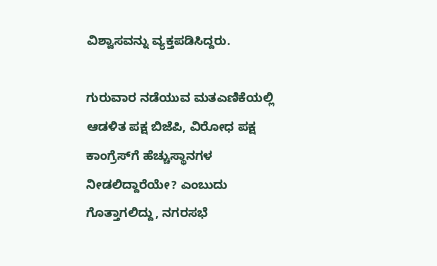ವಿಶ್ವಾಸವನ್ನು ವ್ಯಕ್ತಪಡಿಸಿದ್ದರು.

ಗುರುವಾರ ನಡೆಯುವ ಮತಎಣಿಕೆಯಲ್ಲಿ ಆಡಳಿತ ಪಕ್ಷ ಬಿಜೆಪಿ, ವಿರೋಧ ಪಕ್ಷ ಕಾಂಗ್ರೆಸ್‍ಗೆ ಹೆಚ್ಚುಸ್ಥಾನಗಳ ನೀಡಲಿದ್ದಾರೆಯೇ? ಎಂಬುದು ಗೊತ್ತಾಗಲಿದ್ದು, ನಗರಸಭೆ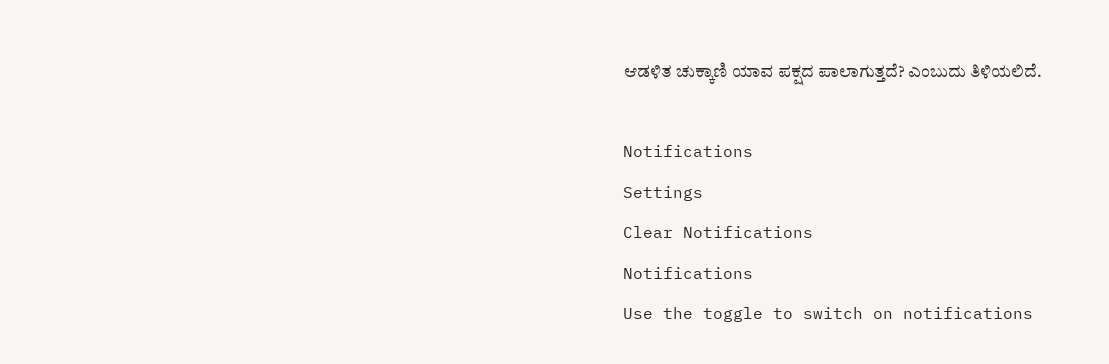ಆಡಳಿತ ಚುಕ್ಕಾಣಿ ಯಾವ ಪಕ್ಷದ ಪಾಲಾಗುತ್ತದೆ? ಎಂಬುದು ತಿಳಿಯಲಿದೆ.

Notifications
Settings
Clear Notifications
Notifications
Use the toggle to switch on notifications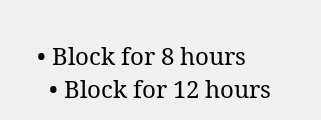• Block for 8 hours
  • Block for 12 hours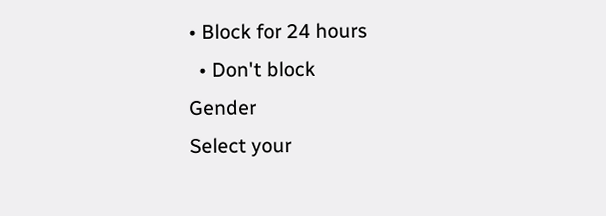• Block for 24 hours
  • Don't block
Gender
Select your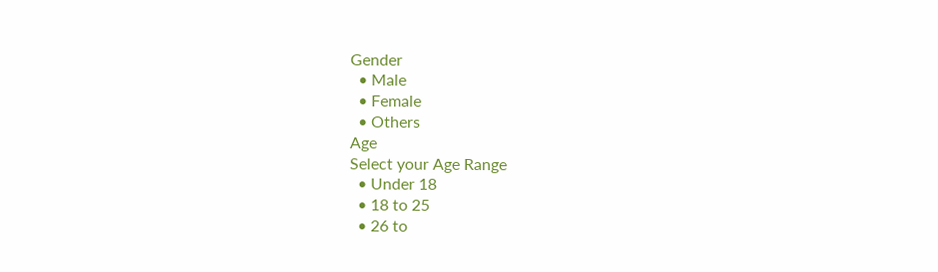Gender
  • Male
  • Female
  • Others
Age
Select your Age Range
  • Under 18
  • 18 to 25
  • 26 to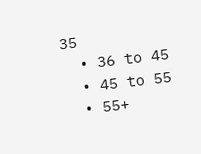35
  • 36 to 45
  • 45 to 55
  • 55+